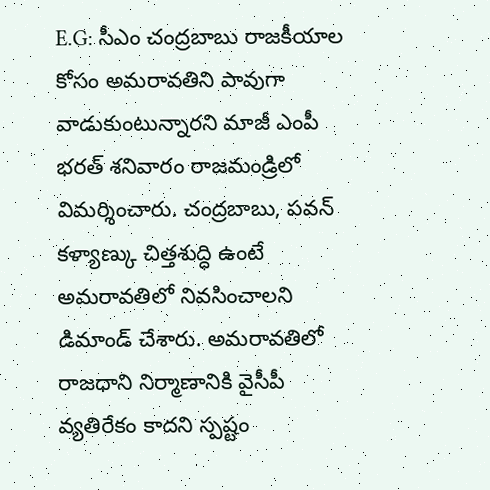E.G: సీఎం చంద్రబాబు రాజకీయాల కోసం అమరావతిని పావుగా వాడుకుంటున్నారని మాజీ ఎంపీ భరత్ శనివారం రాజమండ్రిలో విమర్శించారు. చంద్రబాబు, పవన్ కళ్యాణ్కు చిత్తశుద్ధి ఉంటే అమరావతిలో నివసించాలని డిమాండ్ చేశారు. అమరావతిలో రాజధాని నిర్మాణానికి వైసీపీ వ్యతిరేకం కాదని స్పష్టం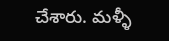చేశారు. మళ్ళీ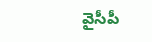వైసీపీ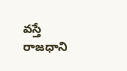వస్తే రాజధాని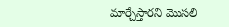మార్చేస్తారని మొసలి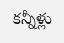కన్నీళ్లు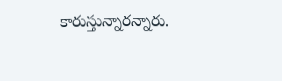కారుస్తున్నారన్నారు.